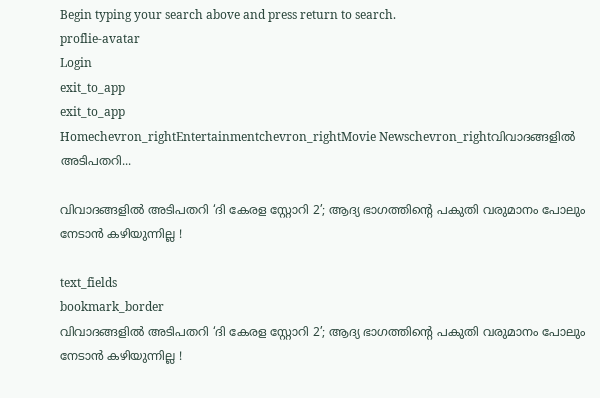Begin typing your search above and press return to search.
proflie-avatar
Login
exit_to_app
exit_to_app
Homechevron_rightEntertainmentchevron_rightMovie Newschevron_rightവിവാദങ്ങളിൽ അടിപതറി...

വിവാദങ്ങളിൽ അടിപതറി ‘ദി കേരള സ്റ്റോറി 2’; ആദ്യ ഭാഗത്തിന്റെ പകുതി വരുമാനം പോലും നേടാൻ കഴിയുന്നില്ല !

text_fields
bookmark_border
വിവാദങ്ങളിൽ അടിപതറി ‘ദി കേരള സ്റ്റോറി 2’; ആദ്യ ഭാഗത്തിന്റെ പകുതി വരുമാനം പോലും നേടാൻ കഴിയുന്നില്ല !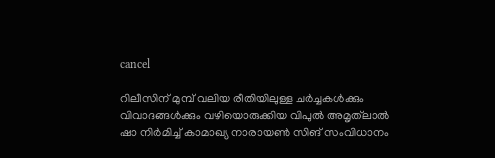cancel

റിലീസിന് മുമ്പ് വലിയ രീതിയിലുള്ള ചർച്ചകൾക്കും വിവാദങ്ങൾക്കും വഴിയൊരുക്കിയ വിപുൽ അമൃത്‌ലാൽ ഷാ നിർമിച്ച് കാമാഖ്യ നാരായൺ സിങ് സംവിധാനം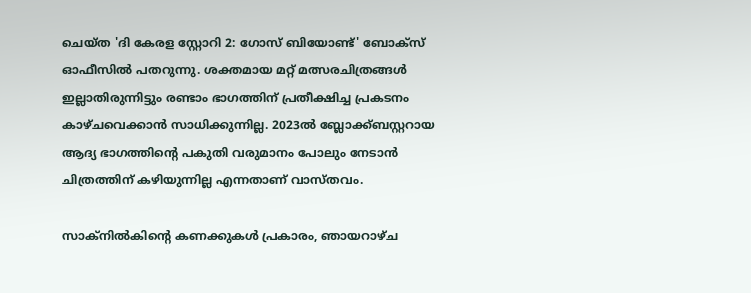ചെയ്ത 'ദി കേരള സ്റ്റോറി 2: ഗോസ് ബിയോണ്ട്' ബോക്സ് ഓഫീസിൽ പതറുന്നു. ശക്തമായ മറ്റ് മത്സരചിത്രങ്ങൾ ഇല്ലാതിരുന്നിട്ടും രണ്ടാം ഭാഗത്തിന് പ്രതീക്ഷിച്ച പ്രകടനം കാഴ്ചവെക്കാൻ സാധിക്കുന്നില്ല. 2023ൽ ബ്ലോക്ക്ബസ്റ്ററായ ആദ്യ ഭാഗത്തിന്റെ പകുതി വരുമാനം പോലും നേടാൻ ചിത്രത്തിന് കഴിയുന്നില്ല എന്നതാണ് വാസ്തവം.

സാക്നിൽകിന്റെ കണക്കുകൾ പ്രകാരം, ഞായറാഴ്ച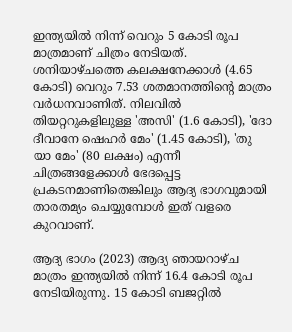ഇന്ത്യയിൽ നിന്ന് വെറും 5 കോടി രൂപ മാത്രമാണ് ചിത്രം നേടിയത്. ശനിയാഴ്ചത്തെ കലക്ഷനേക്കാൾ (4.65 കോടി) വെറും 7.53 ശതമാനത്തിന്റെ മാത്രം വർധനവാണിത്. നിലവിൽ തിയറ്ററുകളിലുള്ള 'അസി' (1.6 കോടി), 'ദോ ദീവാനേ ഷെഹർ മേം' (1.45 കോടി), 'തു യാ മേം' (80 ലക്ഷം) എന്നീ ചിത്രങ്ങളേക്കാൾ ഭേദപ്പെട്ട പ്രകടനമാണിതെങ്കിലും ആദ്യ ഭാഗവുമായി താരതമ്യം ചെയ്യുമ്പോൾ ഇത് വളരെ കുറവാണ്.

ആദ്യ ഭാഗം (2023) ആദ്യ ഞായറാഴ്ച മാത്രം ഇന്ത്യയിൽ നിന്ന് 16.4 കോടി രൂപ നേടിയിരുന്നു. 15 കോടി ബജറ്റിൽ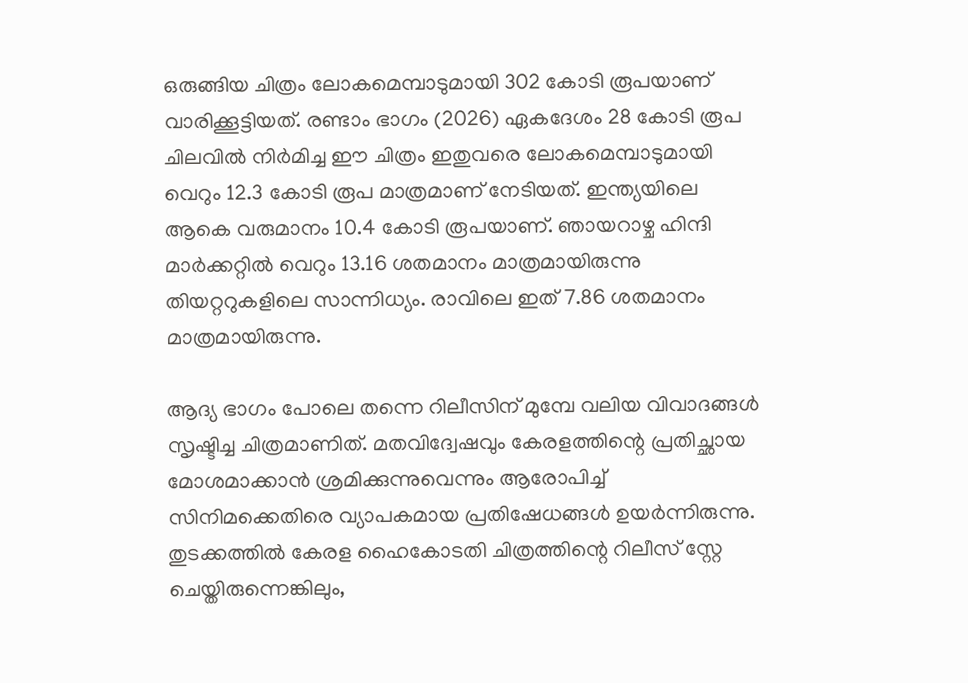ഒരുങ്ങിയ ചിത്രം ലോകമെമ്പാടുമായി 302 കോടി രൂപയാണ് വാരിക്കൂട്ടിയത്. രണ്ടാം ഭാഗം (2026) ഏകദേശം 28 കോടി രൂപ ചിലവിൽ നിർമിച്ച ഈ ചിത്രം ഇതുവരെ ലോകമെമ്പാടുമായി വെറും 12.3 കോടി രൂപ മാത്രമാണ് നേടിയത്. ഇന്ത്യയിലെ ആകെ വരുമാനം 10.4 കോടി രൂപയാണ്. ഞായറാഴ്ച ഹിന്ദി മാർക്കറ്റിൽ വെറും 13.16 ശതമാനം മാത്രമായിരുന്നു തിയറ്ററുകളിലെ സാന്നിധ്യം. രാവിലെ ഇത് 7.86 ശതമാനം മാത്രമായിരുന്നു.

ആദ്യ ഭാഗം പോലെ തന്നെ റിലീസിന് മുമ്പേ വലിയ വിവാദങ്ങൾ സൃഷ്ടിച്ച ചിത്രമാണിത്. മതവിദ്വേഷവും കേരളത്തിന്റെ പ്രതിച്ഛായ മോശമാക്കാൻ ശ്രമിക്കുന്നുവെന്നും ആരോപിച്ച് സിനിമക്കെതിരെ വ്യാപകമായ പ്രതിഷേധങ്ങൾ ഉയർന്നിരുന്നു. തുടക്കത്തിൽ കേരള ഹൈകോടതി ചിത്രത്തിന്റെ റിലീസ് സ്റ്റേ ചെയ്തിരുന്നെങ്കിലും,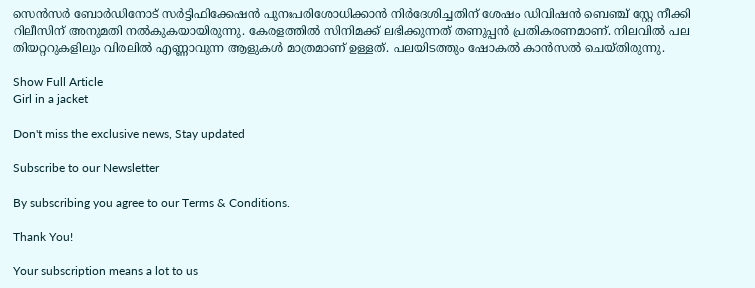സെൻസർ ബോർഡിനോട് സർട്ടിഫിക്കേഷൻ പുനഃപരിശോധിക്കാൻ നിർദേശിച്ചതിന് ശേഷം ഡിവിഷൻ ബെഞ്ച് സ്റ്റേ നീക്കി റിലീസിന് അനുമതി നൽകുകയായിരുന്നു. കേരളത്തിൽ സിനിമക്ക് ലഭിക്കുന്നത് തണുപ്പൻ പ്രതികരണമാണ്. നിലവിൽ പല തിയറ്ററുകളിലും വിരലിൽ എണ്ണാവുന്ന ആളുകൾ മാത്രമാണ് ഉള്ളത്. പലയിടത്തും ഷോകൽ കാൻസൽ ചെയ്തിരുന്നു.

Show Full Article
Girl in a jacket

Don't miss the exclusive news, Stay updated

Subscribe to our Newsletter

By subscribing you agree to our Terms & Conditions.

Thank You!

Your subscription means a lot to us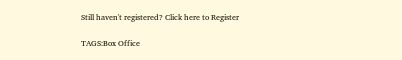Still haven't registered? Click here to Register

TAGS:Box Office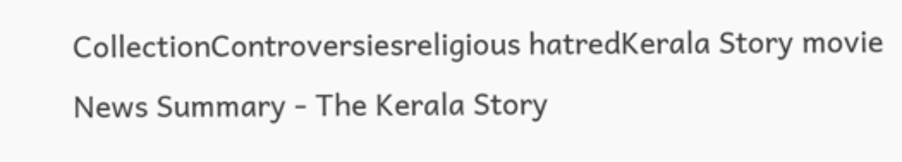CollectionControversiesreligious hatredKerala Story movie
News Summary - The Kerala Story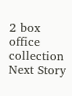2 box office collection
Next Story